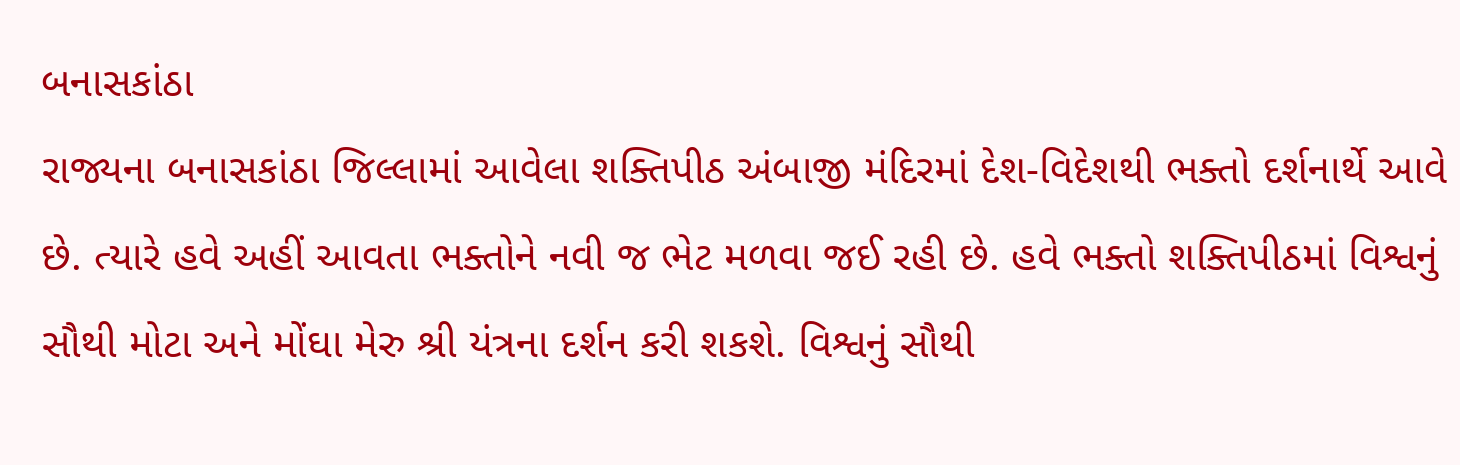બનાસકાંઠા
રાજ્યના બનાસકાંઠા જિલ્લામાં આવેલા શક્તિપીઠ અંબાજી મંદિરમાં દેશ-વિદેશથી ભક્તો દર્શનાર્થે આવે છે. ત્યારે હવે અહીં આવતા ભક્તોને નવી જ ભેટ મળવા જઈ રહી છે. હવે ભક્તો શક્તિપીઠમાં વિશ્વનું સૌથી મોટા અને મોંઘા મેરુ શ્રી યંત્રના દર્શન કરી શકશે. વિશ્વનું સૌથી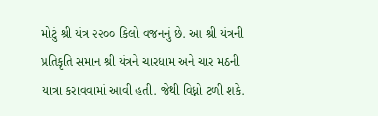મોટું શ્રી યંત્ર ૨૨૦૦ કિલો વજનનું છે. આ શ્રી યંત્રની પ્રતિકૃતિ સમાન શ્રી યંત્રને ચારધામ અને ચાર મઠની યાત્રા કરાવવામાં આવી હતી. જેથી વિધ્નો ટળી શકે.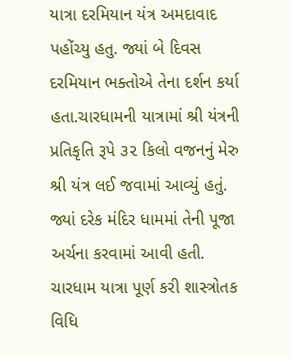યાત્રા દરમિયાન યંત્ર અમદાવાદ પહોંચ્યુ હતુ. જ્યાં બે દિવસ દરમિયાન ભક્તોએ તેના દર્શન કર્યા હતા.ચારધામની યાત્રામાં શ્રી યંત્રની પ્રતિકૃતિ રૂપે ૩૨ કિલો વજનનું મેરુ શ્રી યંત્ર લઈ જવામાં આવ્યું હતું. જ્યાં દરેક મંદિર ધામમાં તેની પૂજા અર્ચના કરવામાં આવી હતી. ચારધામ યાત્રા પૂર્ણ કરી શાસ્ત્રોતક વિધિ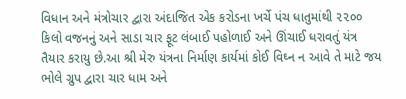વિધાન અને મંત્રોચાર દ્વારા અંદાજિત એક કરોડના ખર્ચે પંચ ધાતુમાંથી ૨૨૦૦ કિલો વજનનું અને સાડા ચાર ફૂટ લંબાઈ પહોળાઈ અને ઊંચાઈ ધરાવતું યંત્ર તૈયાર કરાયુ છે.આ શ્રી મેરુ યંત્રના નિર્માણ કાર્યમાં કોઈ વિઘ્ન ન આવે તે માટે જય ભોલે ગ્રુપ દ્વારા ચાર ધામ અને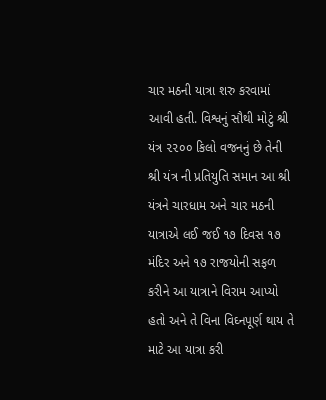ચાર મઠની યાત્રા શરુ કરવામાં આવી હતી. વિશ્વનું સૌથી મોટું શ્રી યંત્ર ૨૨૦૦ કિલો વજનનું છે તેની શ્રી યંત્ર ની પ્રતિયુતિ સમાન આ શ્રી યંત્રને ચારધામ અને ચાર મઠની યાત્રાએ લઈ જઈ ૧૭ દિવસ ૧૭ મંદિર અને ૧૭ રાજયોની સફળ કરીને આ યાત્રાને વિરામ આપ્યો હતો અને તે વિના વિઘ્નપૂર્ણ થાય તે માટે આ યાત્રા કરી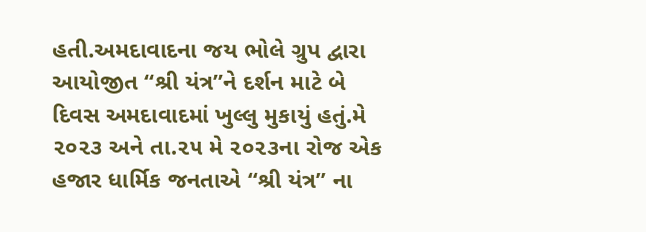હતી.અમદાવાદના જય ભોલે ગ્રુપ દ્વારા આયોજીત “શ્રી યંત્ર”ને દર્શન માટે બે દિવસ અમદાવાદમાં ખુલ્લુ મુકાયું હતું.મે ૨૦૨૩ અને તા.૨૫ મે ૨૦૨૩ના રોજ એક હજાર ધાર્મિક જનતાએ “શ્રી યંત્ર” ના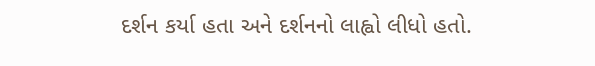દર્શન કર્યા હતા અને દર્શનનો લાહ્વો લીધો હતો.